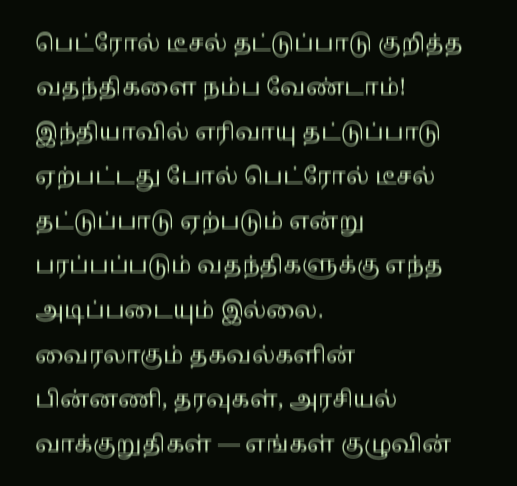பெட்ரோல் டீசல் தட்டுப்பாடு குறித்த வதந்திகளை நம்ப வேண்டாம்!
இந்தியாவில் எரிவாயு தட்டுப்பாடு ஏற்பட்டது போல் பெட்ரோல் டீசல் தட்டுப்பாடு ஏற்படும் என்று பரப்பப்படும் வதந்திகளுக்கு எந்த அடிப்படையும் இல்லை.
வைரலாகும் தகவல்களின் பின்னணி, தரவுகள், அரசியல் வாக்குறுதிகள் — எங்கள் குழுவின்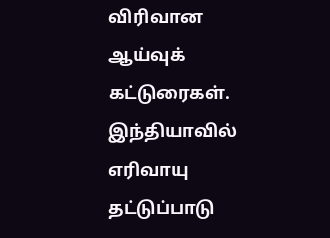விரிவான ஆய்வுக் கட்டுரைகள்.
இந்தியாவில் எரிவாயு தட்டுப்பாடு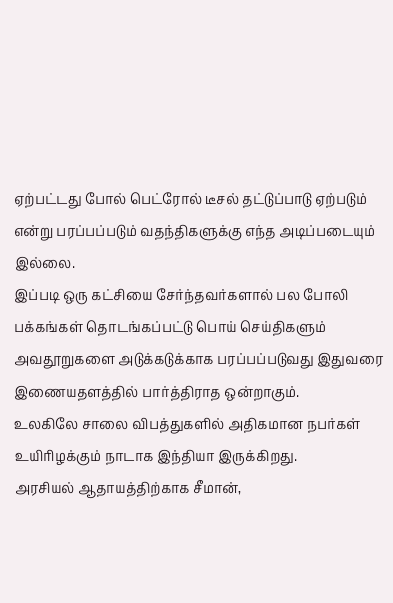ஏற்பட்டது போல் பெட்ரோல் டீசல் தட்டுப்பாடு ஏற்படும் என்று பரப்பப்படும் வதந்திகளுக்கு எந்த அடிப்படையும் இல்லை.
இப்படி ஒரு கட்சியை சேர்ந்தவர்களால் பல போலி பக்கங்கள் தொடங்கப்பட்டு பொய் செய்திகளும் அவதூறுகளை அடுக்கடுக்காக பரப்பப்படுவது இதுவரை இணையதளத்தில் பார்த்திராத ஒன்றாகும்.
உலகிலே சாலை விபத்துகளில் அதிகமான நபர்கள் உயிரிழக்கும் நாடாக இந்தியா இருக்கிறது.
அரசியல் ஆதாயத்திற்காக சீமான்,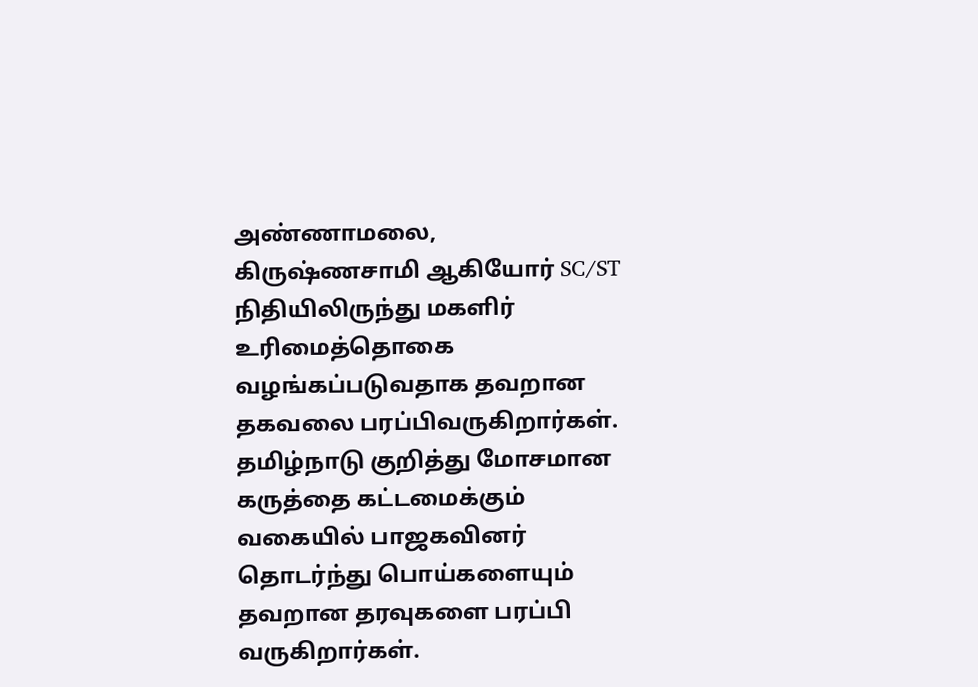அண்ணாமலை, கிருஷ்ணசாமி ஆகியோர் SC/ST நிதியிலிருந்து மகளிர் உரிமைத்தொகை வழங்கப்படுவதாக தவறான தகவலை பரப்பிவருகிறார்கள்.
தமிழ்நாடு குறித்து மோசமான கருத்தை கட்டமைக்கும் வகையில் பாஜகவினர் தொடர்ந்து பொய்களையும் தவறான தரவுகளை பரப்பி வருகிறார்கள்.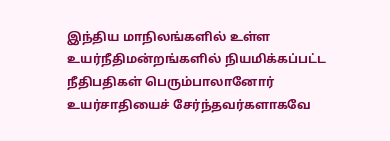இந்திய மாநிலங்களில் உள்ள உயர்நீதிமன்றங்களில் நியமிக்கப்பட்ட நீதிபதிகள் பெரும்பாலானோர் உயர்சாதியைச் சேர்ந்தவர்களாகவே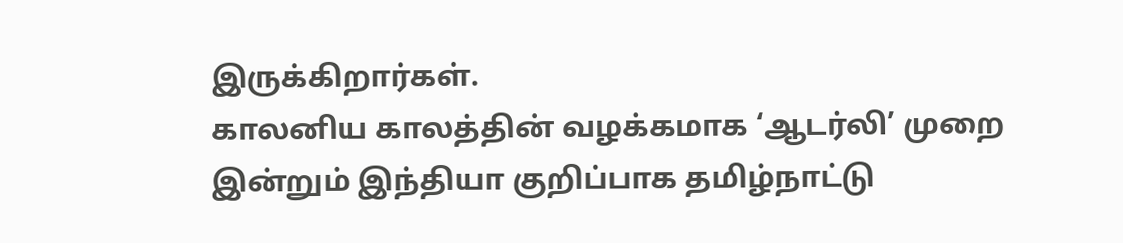இருக்கிறார்கள்.
காலனிய காலத்தின் வழக்கமாக ‘ஆடர்லி’ முறை இன்றும் இந்தியா குறிப்பாக தமிழ்நாட்டு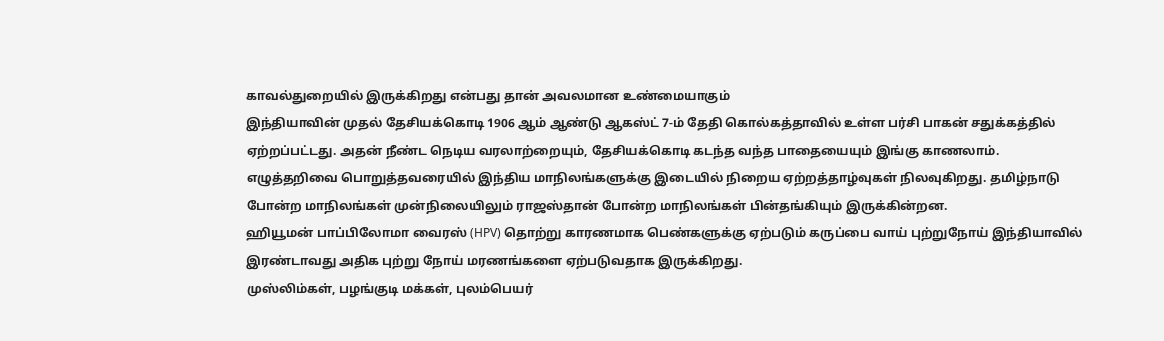காவல்துறையில் இருக்கிறது என்பது தான் அவலமான உண்மையாகும்
இந்தியாவின் முதல் தேசியக்கொடி 1906 ஆம் ஆண்டு ஆகஸ்ட் 7-ம் தேதி கொல்கத்தாவில் உள்ள பர்சி பாகன் சதுக்கத்தில் ஏற்றப்பட்டது. அதன் நீண்ட நெடிய வரலாற்றையும், தேசியக்கொடி கடந்த வந்த பாதையையும் இங்கு காணலாம்.
எழுத்தறிவை பொறுத்தவரையில் இந்திய மாநிலங்களுக்கு இடையில் நிறைய ஏற்றத்தாழ்வுகள் நிலவுகிறது. தமிழ்நாடு போன்ற மாநிலங்கள் முன்நிலையிலும் ராஜஸ்தான் போன்ற மாநிலங்கள் பின்தங்கியும் இருக்கின்றன.
ஹியூமன் பாப்பிலோமா வைரஸ் (HPV) தொற்று காரணமாக பெண்களுக்கு ஏற்படும் கருப்பை வாய் புற்றுநோய் இந்தியாவில் இரண்டாவது அதிக புற்று நோய் மரணங்களை ஏற்படுவதாக இருக்கிறது.
முஸ்லிம்கள், பழங்குடி மக்கள், புலம்பெயர்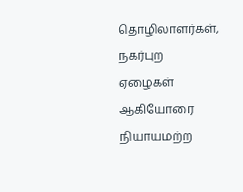தொழிலாளர்கள், நகர்புற ஏழைகள் ஆகியோரை நியாயமற்ற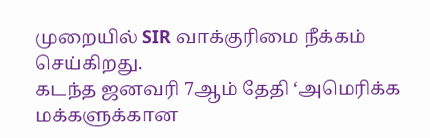முறையில் SIR வாக்குரிமை நீக்கம் செய்கிறது.
கடந்த ஜனவரி 7ஆம் தேதி ‘அமெரிக்க மக்களுக்கான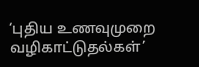‘புதிய உணவுமுறை வழிகாட்டுதல்கள்’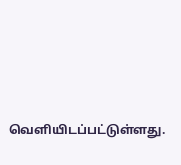வெளியிடப்பட்டுள்ளது.